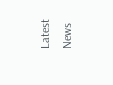Latest News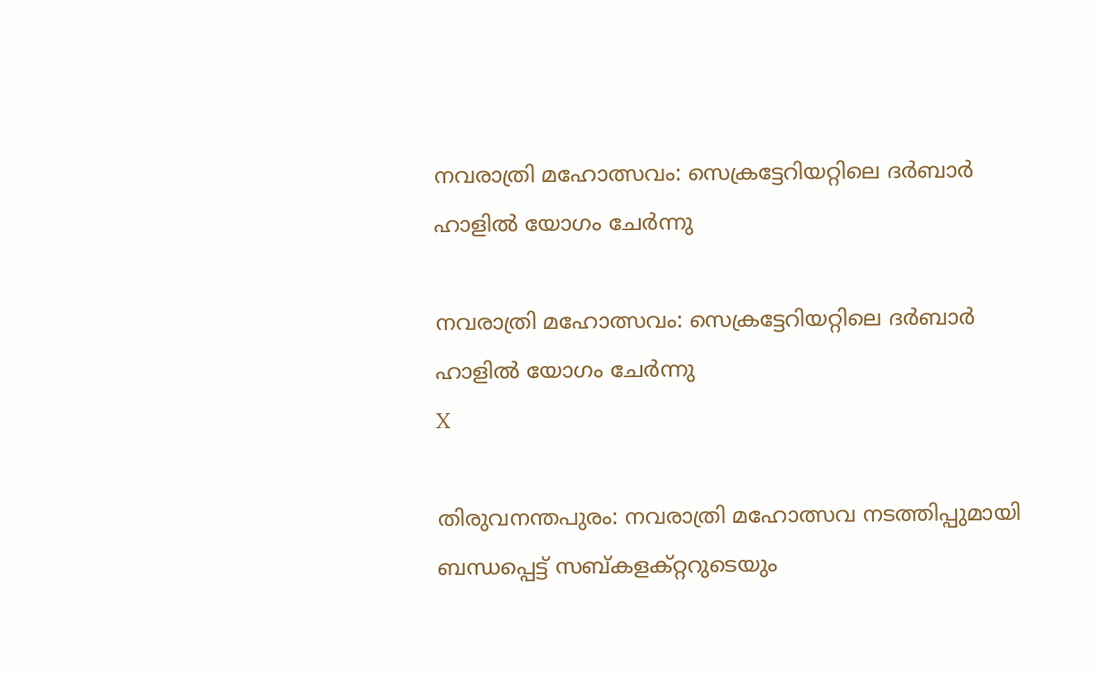നവരാത്രി മഹോത്സവം: സെക്രട്ടേറിയറ്റിലെ ദര്‍ബാര്‍ ഹാളില്‍ യോഗം ചേര്‍ന്നു

നവരാത്രി മഹോത്സവം: സെക്രട്ടേറിയറ്റിലെ ദര്‍ബാര്‍ ഹാളില്‍ യോഗം ചേര്‍ന്നു
X

തിരുവനന്തപുരം: നവരാത്രി മഹോത്സവ നടത്തിപ്പുമായി ബന്ധപ്പെട്ട് സബ്കളക്റ്ററുടെയും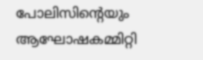പോലിസിന്റെയും ആഘോഷകമ്മിറ്റി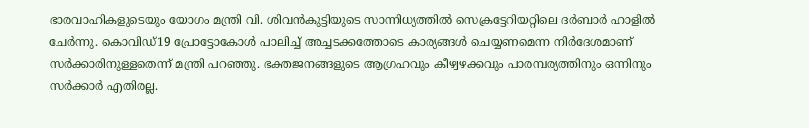ഭാരവാഹികളുടെയും യോഗം മന്ത്രി വി. ശിവന്‍കുട്ടിയുടെ സാന്നിധ്യത്തില്‍ സെക്രട്ടേറിയറ്റിലെ ദര്‍ബാര്‍ ഹാളില്‍ ചേര്‍ന്നു. കൊവിഡ്19 പ്രോട്ടോകോള്‍ പാലിച്ച് അച്ചടക്കത്തോടെ കാര്യങ്ങള്‍ ചെയ്യണമെന്ന നിര്‍ദേശമാണ് സര്‍ക്കാരിനുള്ളതെന്ന് മന്ത്രി പറഞ്ഞു. ഭക്തജനങ്ങളുടെ ആഗ്രഹവും കീഴ്വഴക്കവും പാരമ്പര്യത്തിനും ഒന്നിനും സര്‍ക്കാര്‍ എതിരല്ല.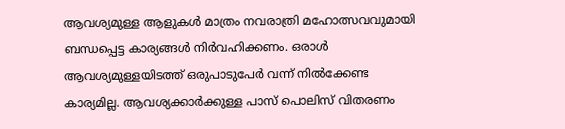ആവശ്യമുള്ള ആളുകള്‍ മാത്രം നവരാത്രി മഹോത്സവവുമായി ബന്ധപ്പെട്ട കാര്യങ്ങള്‍ നിര്‍വഹിക്കണം. ഒരാള്‍ ആവശ്യമുള്ളയിടത്ത് ഒരുപാടുപേര്‍ വന്ന് നില്‍ക്കേണ്ട കാര്യമില്ല. ആവശ്യക്കാര്‍ക്കുള്ള പാസ് പൊലിസ് വിതരണം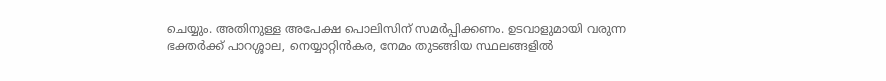ചെയ്യും. അതിനുള്ള അപേക്ഷ പൊലിസിന് സമര്‍പ്പിക്കണം. ഉടവാളുമായി വരുന്ന ഭക്തര്‍ക്ക് പാറശ്ശാല, നെയ്യാറ്റിന്‍കര, നേമം തുടങ്ങിയ സ്ഥലങ്ങളില്‍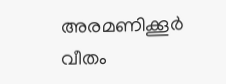അരമണിക്കൂര്‍ വീതം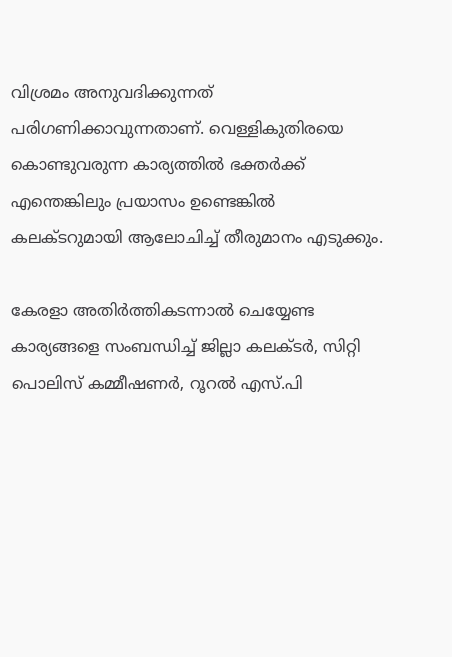വിശ്രമം അനുവദിക്കുന്നത് പരിഗണിക്കാവുന്നതാണ്. വെള്ളികുതിരയെ കൊണ്ടുവരുന്ന കാര്യത്തില്‍ ഭക്തര്‍ക്ക് എന്തെങ്കിലും പ്രയാസം ഉണ്ടെങ്കില്‍ കലക്ടറുമായി ആലോചിച്ച് തീരുമാനം എടുക്കും.

കേരളാ അതിര്‍ത്തികടന്നാല്‍ ചെയ്യേണ്ട കാര്യങ്ങളെ സംബന്ധിച്ച് ജില്ലാ കലക്ടര്‍, സിറ്റി പൊലിസ് കമ്മീഷണര്‍, റൂറല്‍ എസ്.പി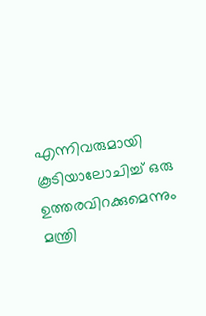എന്നിവരുമായി കൂടിയാലോചിച്ച് ഒരു ഉത്തരവിറക്കുമെന്നും മന്ത്രി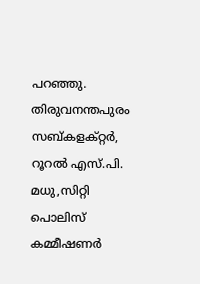പറഞ്ഞു. തിരുവനന്തപുരം സബ്കളക്റ്റര്‍, റൂറല്‍ എസ്.പി. മധു,സിറ്റി പൊലിസ് കമ്മീഷണര്‍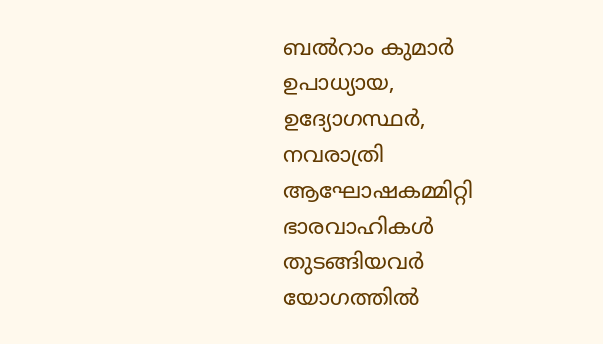ബല്‍റാം കുമാര്‍ ഉപാധ്യായ, ഉദ്യോഗസ്ഥര്‍, നവരാത്രി ആഘോഷകമ്മിറ്റി ഭാരവാഹികള്‍ തുടങ്ങിയവര്‍ യോഗത്തില്‍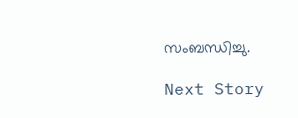സംബന്ധിച്ചു.

Next Story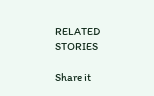RELATED STORIES

Share it